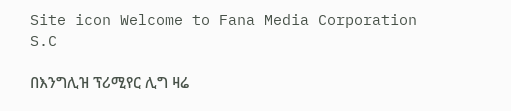Site icon Welcome to Fana Media Corporation S.C

በእንግሊዝ ፕሪሚየር ሊግ ዛሬ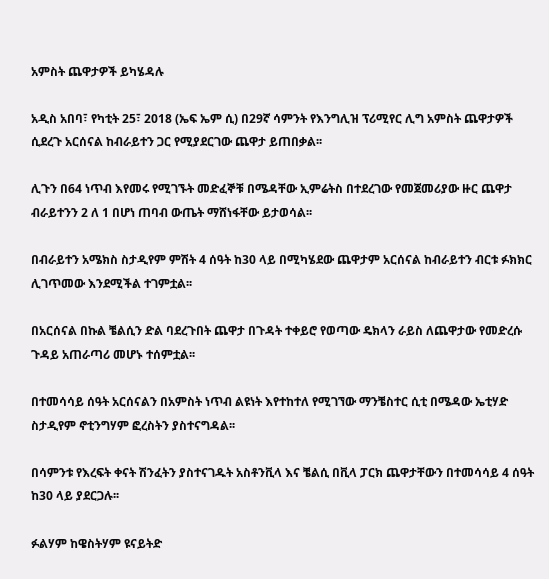አምስት ጨዋታዎች ይካሄዳሉ

አዲስ አበባ፣ የካቲት 25፣ 2018 (ኤፍ ኤም ሲ) በ29ኛ ሳምንት የእንግሊዝ ፕሪሚየር ሊግ አምስት ጨዋታዎች ሲደረጉ አርሰናል ከብራይተን ጋር የሚያደርገው ጨዋታ ይጠበቃል፡፡

ሊጉን በ64 ነጥብ እየመሩ የሚገኙት መድፈኞቹ በሜዳቸው ኢምሬትስ በተደረገው የመጀመሪያው ዙር ጨዋታ ብራይተንን 2 ለ 1 በሆነ ጠባብ ውጤት ማሸነፋቸው ይታወሳል፡፡

በብራይተን አሜክስ ስታዲየም ምሽት 4 ሰዓት ከ30 ላይ በሚካሄደው ጨዋታም አርሰናል ከብራይተን ብርቱ ፉክክር ሊገጥመው እንደሚችል ተገምቷል፡፡

በአርሰናል በኩል ቼልሲን ድል ባደረጉበት ጨዋታ በጉዳት ተቀይሮ የወጣው ዴክላን ራይስ ለጨዋታው የመድረሱ ጉዳይ አጠራጣሪ መሆኑ ተሰምቷል፡፡

በተመሳሳይ ሰዓት አርሰናልን በአምስት ነጥብ ልዩነት እየተከተለ የሚገኘው ማንቼስተር ሲቲ በሜዳው ኤቲሃድ ስታዲየም ኖቲንግሃም ፎረስትን ያስተናግዳል፡፡

በሳምንቱ የእረፍት ቀናት ሽንፈትን ያስተናገዱት አስቶንቪላ እና ቼልሲ በቪላ ፓርክ ጨዋታቸውን በተመሳሳይ 4 ሰዓት ከ30 ላይ ያደርጋሉ፡፡

ፉልሃም ከዌስትሃም ዩናይትድ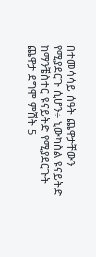በተመሳሳይ ሰዓት ጨዋታቸውን የሚያደርጉ ሲሆን÷ ኒውካስል ዩናይትድ ከማንቼስተር ዩናይትድ የሚያደርጉት ጨዋታ ደግሞ ምሽት 5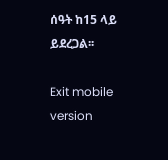ሰዓት ከ15 ላይ ይደረጋል፡፡

Exit mobile version